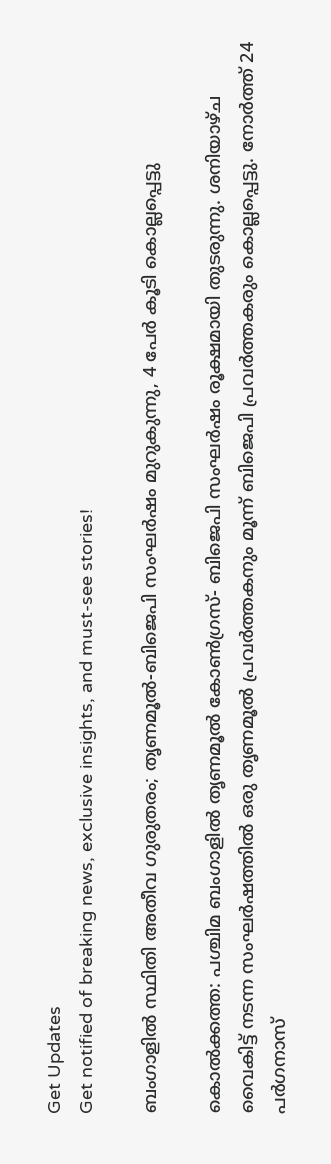Get Updates
Get notified of breaking news, exclusive insights, and must-see stories!

ബംഗാളിൽ സ്ഥിതി അതീവ ഗുരുതരം; തൃണമൂൽ-ബിജെപി സംഘർഷം മുറുകുന്നു, 4 പേർ കൂടി കൊല്ലപ്പെട്ടു

കൊൽക്കത്ത: പശ്ചിമ ബംഗാളിൽ തൃണമൂൽ കോൺഗ്രസ്- ബിജെപി സംഘർഷം രൂക്ഷമായി തുടരുന്നു. ശനിയാഴ്ച വൈകിട്ട് നടന്ന സംഘർഷത്തിൽ ഒരു തൃണമൂൽ പ്രവർത്തകനും മൂന്ന് ബിജെപി പ്രവർത്തകരും കൊല്ലപ്പെട്ടു. നോർത്ത് 24 പർഗനാസ്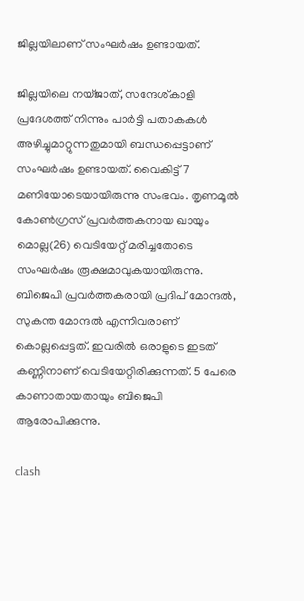ജില്ലയിലാണ് സംഘർഷം ഉണ്ടായത്.

ജില്ലയിലെ നയ്ജാത്, സന്ദേശ്കാളി പ്രദേശത്ത് നിന്നും പാർട്ടി പതാകകൾ അഴിച്ചുമാറ്റുന്നതുമായി ബന്ധപ്പെട്ടാണ് സംഘർഷം ഉണ്ടായത്. വൈകിട്ട് 7 മണിയോടെയായിരുന്നു സംഭവം. തൃണമൂൽ കോൺഗ്രസ് പ്രവർത്തകനായ ഖായും മൊല്ല(26) വെടിയേറ്റ് മരിച്ചതോടെ സംഘർഷം രൂക്ഷമാവുകയായിരുന്നു. ബിജെപി പ്രവർത്തകരായി പ്രദിപ് മോന്ദൽ, സുകന്ത മോന്ദൽ എന്നിവരാണ് കൊല്ലപ്പെട്ടത്. ഇവരിൽ ഒരാളുടെ ഇടത് കണ്ണിനാണ് വെടിയേറ്റിരിക്കുന്നത്. 5 പേരെ കാണാതായതായും ബിജെപി ആരോപിക്കുന്നു.

clash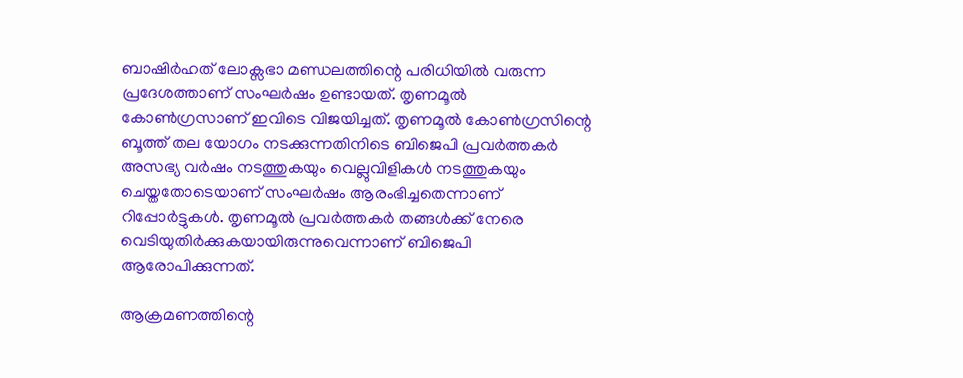ബാഷിർഹത് ലോക്സഭാ മണ്ഡലത്തിന്റെ പരിധിയിൽ വരുന്ന പ്രദേശത്താണ് സംഘർഷം ഉണ്ടായത്. തൃണമൂൽ കോൺഗ്രസാണ് ഇവിടെ വിജയിച്ചത്. തൃണമൂൽ കോൺഗ്രസിന്റെ ബൂത്ത് തല യോഗം നടക്കുന്നതിനിടെ ബിജെപി പ്രവർത്തകർ അസഭ്യ വർഷം നടത്തുകയും വെല്ലുവിളികൾ നടത്തുകയും ചെയ്തതോടെയാണ് സംഘർഷം ആരംഭിച്ചതെന്നാണ് റിപ്പോർട്ടുകൾ. തൃണമൂൽ പ്രവർത്തകർ തങ്ങൾക്ക് നേരെ വെടിയുതിർക്കുകയായിരുന്നുവെന്നാണ് ബിജെപി ആരോപിക്കുന്നത്.

ആക്രമണത്തിന്റെ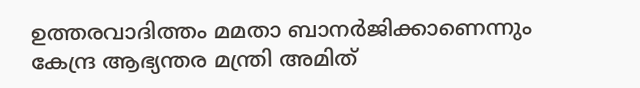ഉത്തരവാദിത്തം മമതാ ബാനർജിക്കാണെന്നും കേന്ദ്ര ആഭ്യന്തര മന്ത്രി അമിത്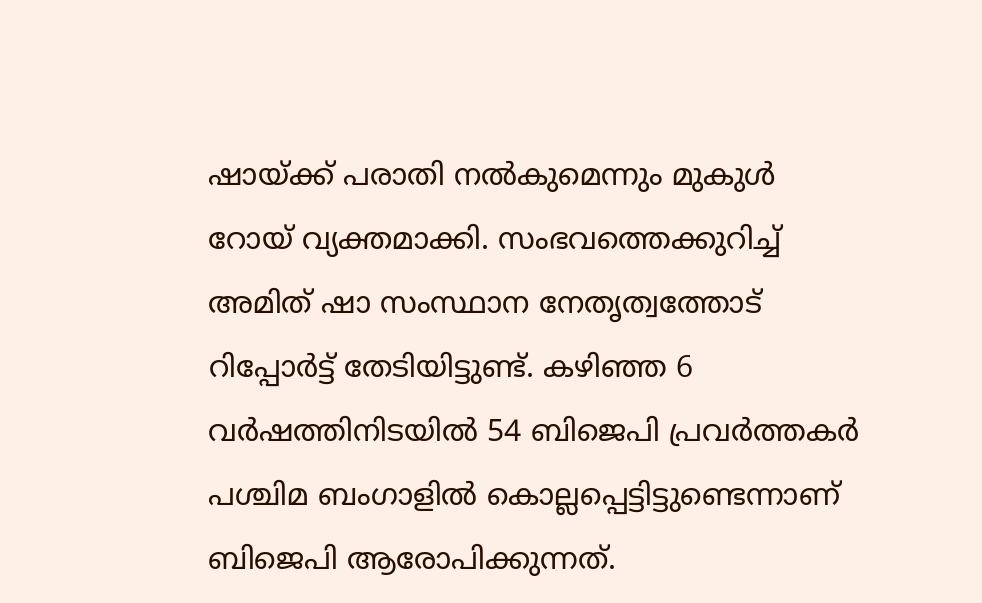ഷായ്ക്ക് പരാതി നൽകുമെന്നും മുകുൾ റോയ് വ്യക്തമാക്കി. സംഭവത്തെക്കുറിച്ച് അമിത് ഷാ സംസ്ഥാന നേതൃത്വത്തോട് റിപ്പോർട്ട് തേടിയിട്ടുണ്ട്. കഴിഞ്ഞ 6 വർഷത്തിനിടയിൽ 54 ബിജെപി പ്രവർത്തകർ പശ്ചിമ ബംഗാളിൽ കൊല്ലപ്പെട്ടിട്ടുണ്ടെന്നാണ് ബിജെപി ആരോപിക്കുന്നത്.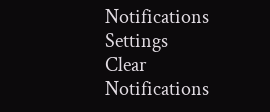Notifications
Settings
Clear Notifications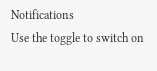Notifications
Use the toggle to switch on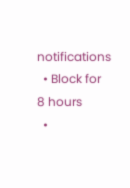notifications
  • Block for 8 hours
  •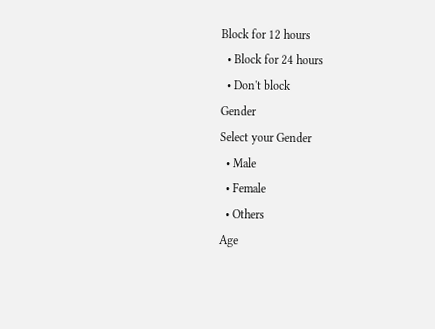Block for 12 hours
  • Block for 24 hours
  • Don't block
Gender
Select your Gender
  • Male
  • Female
  • Others
Age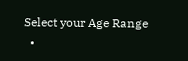Select your Age Range
  •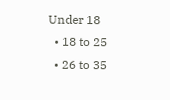Under 18
  • 18 to 25
  • 26 to 35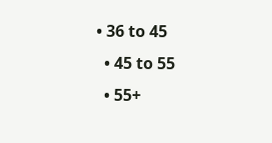• 36 to 45
  • 45 to 55
  • 55+